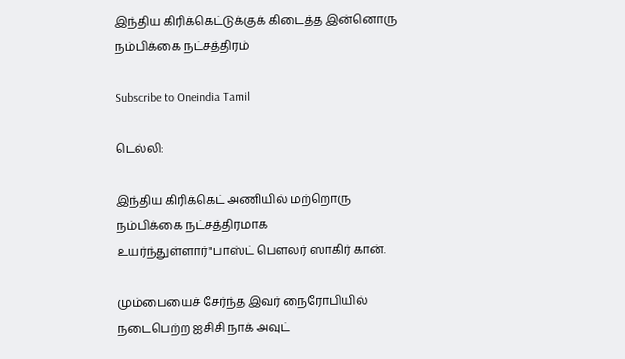இந்திய கிரிக்கெட்டுக்குக் கிடைத்த இன்னொரு நம்பிக்கை நட்சத்திரம்

Subscribe to Oneindia Tamil

டெல்லி:

இந்திய கிரிக்கெட் அணியில் மற்றொரு நம்பிக்கை நட்சத்திரமாக உயர்ந்துள்ளார்"பாஸ்ட் பெளலர் ஸாகிர் கான்.

மும்பையைச் சேர்ந்த இவர் நைரோபியில் நடைபெற்ற ஐசிசி நாக் அவுட்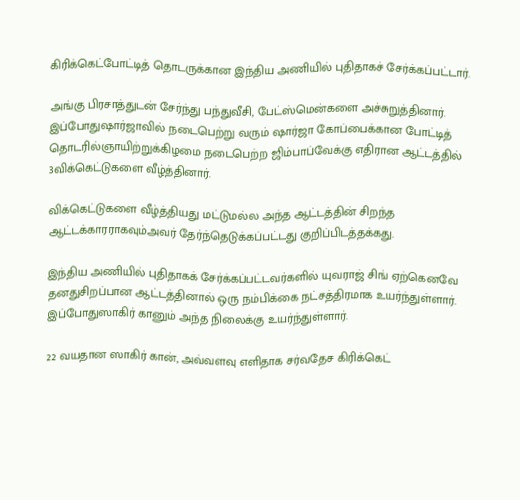கிரிக்கெட்போட்டித் தொடருக்கான இந்திய அணியில் புதிதாகச் சேர்க்கப்பட்டார்.

அங்கு பிரசாத்துடன் சேர்ந்து பந்துவீசி, பேட்ஸ்மென்களை அச்சுறுத்தினார். இப்போதுஷார்ஜாவில் நடைபெற்று வரும் ஷார்ஜா கோப்பைக்கான போட்டித் தொடரில்ஞாயிற்றுக்கிழமை நடைபெற்ற ஜிம்பாப்வேக்கு எதிரான ஆட்டத்தில் 3விக்கெட்டுகளை வீழ்த்தினார்.

விக்கெட்டுகளை வீழ்த்தியது மட்டுமல்ல அந்த ஆட்டத்தின் சிறந்த ஆட்டக்காரராகவும்அவர் தேர்ந்தெடுக்கப்பட்டது குறிப்பிடத்தக்கது.

இந்திய அணியில் புதிதாகக் சேர்க்கப்பட்டவர்களில் யுவராஜ் சிங் ஏற்கெனவே தனதுசிறப்பான ஆட்டத்தினால் ஒரு நம்பிக்கை நட்சத்திரமாக உயர்ந்துள்ளார். இப்போதுஸாகிர் கானும் அந்த நிலைக்கு உயர்ந்துள்ளார்.

22 வயதான ஸாகிர் கான், அவ்வளவு எளிதாக சர்வதேச கிரிக்கெட்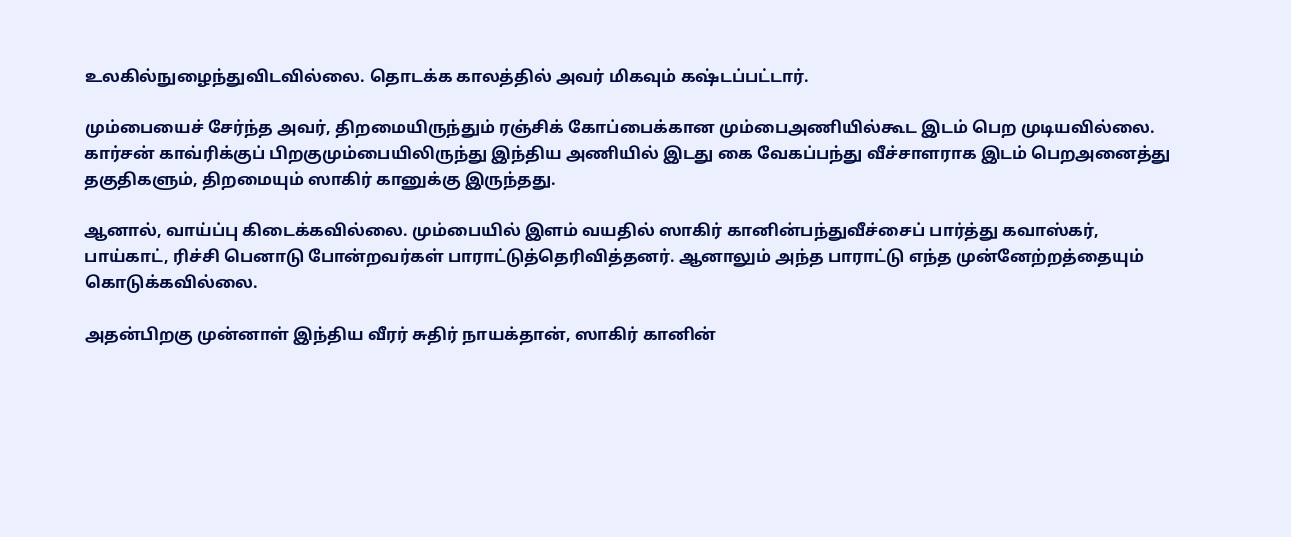உலகில்நுழைந்துவிடவில்லை. தொடக்க காலத்தில் அவர் மிகவும் கஷ்டப்பட்டார்.

மும்பையைச் சேர்ந்த அவர், திறமையிருந்தும் ரஞ்சிக் கோப்பைக்கான மும்பைஅணியில்கூட இடம் பெற முடியவில்லை. கார்சன் காவ்ரிக்குப் பிறகுமும்பையிலிருந்து இந்திய அணியில் இடது கை வேகப்பந்து வீச்சாளராக இடம் பெறஅனைத்து தகுதிகளும், திறமையும் ஸாகிர் கானுக்கு இருந்தது.

ஆனால், வாய்ப்பு கிடைக்கவில்லை. மும்பையில் இளம் வயதில் ஸாகிர் கானின்பந்துவீச்சைப் பார்த்து கவாஸ்கர், பாய்காட், ரிச்சி பெனாடு போன்றவர்கள் பாராட்டுத்தெரிவித்தனர். ஆனாலும் அந்த பாராட்டு எந்த முன்னேற்றத்தையும் கொடுக்கவில்லை.

அதன்பிறகு முன்னாள் இந்திய வீரர் சுதிர் நாயக்தான், ஸாகிர் கானின்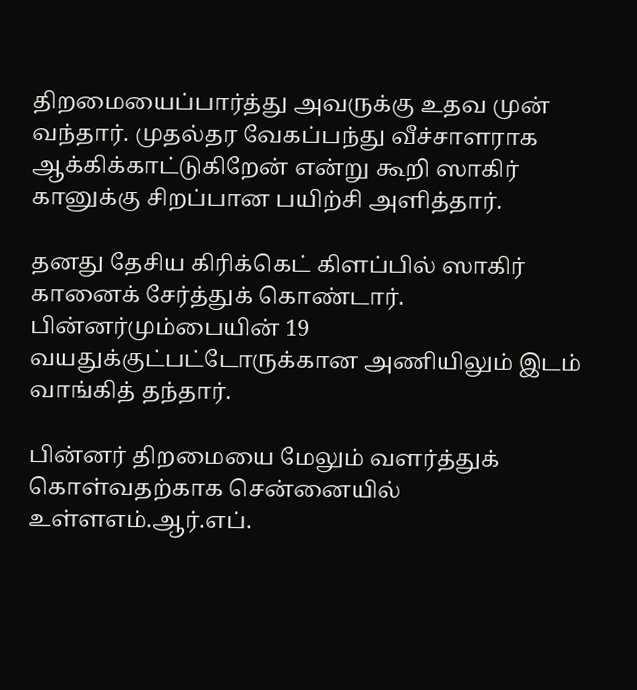திறமையைப்பார்த்து அவருக்கு உதவ முன் வந்தார். முதல்தர வேகப்பந்து வீச்சாளராக ஆக்கிக்காட்டுகிறேன் என்று கூறி ஸாகிர் கானுக்கு சிறப்பான பயிற்சி அளித்தார்.

தனது தேசிய கிரிக்கெட் கிளப்பில் ஸாகிர் கானைக் சேர்த்துக் கொண்டார். பின்னர்மும்பையின் 19 வயதுக்குட்பட்டோருக்கான அணியிலும் இடம் வாங்கித் தந்தார்.

பின்னர் திறமையை மேலும் வளர்த்துக் கொள்வதற்காக சென்னையில் உள்ளஎம்.ஆர்.எப்.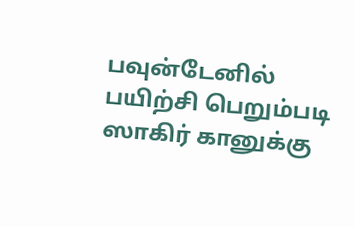பவுன்டேனில் பயிற்சி பெறும்படி ஸாகிர் கானுக்கு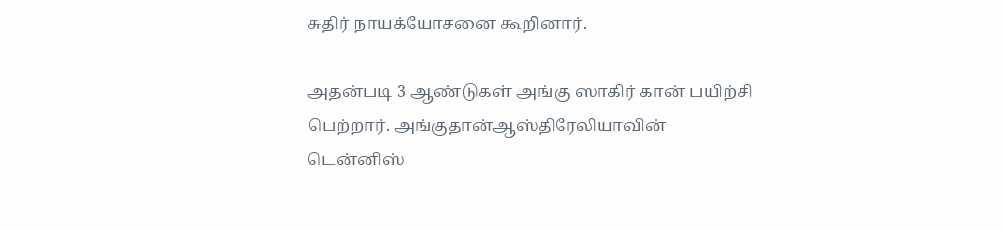சுதிர் நாயக்யோசனை கூறினார்.

அதன்படி 3 ஆண்டுகள் அங்கு ஸாகிர் கான் பயிற்சி பெற்றார். அங்குதான்ஆஸ்திரேலியாவின் டென்னிஸ்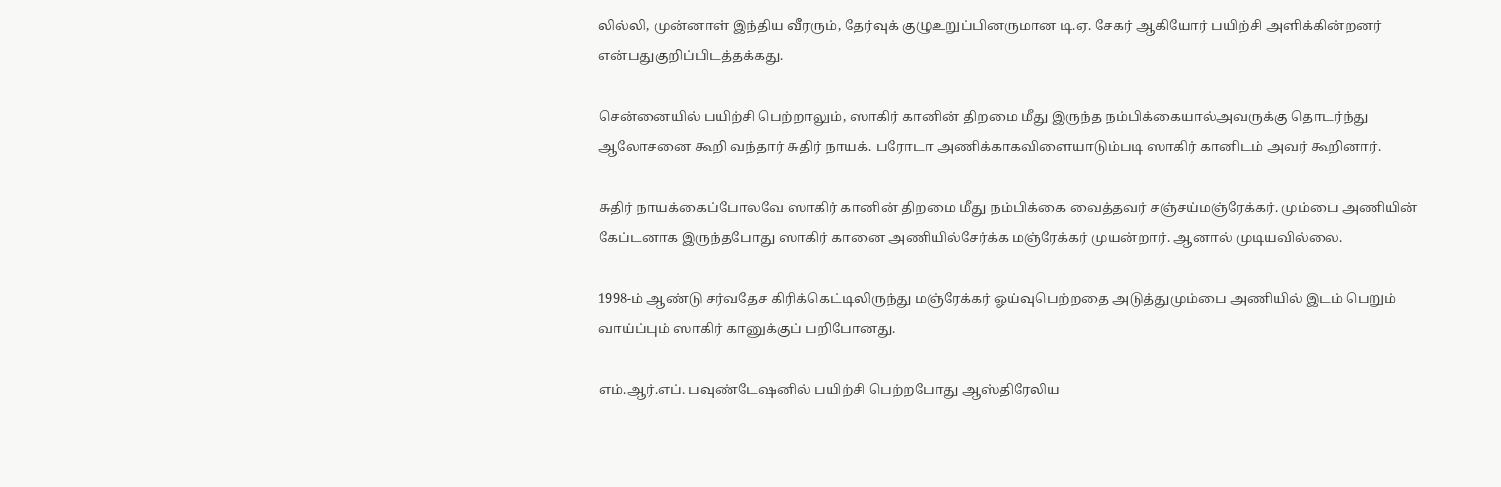லில்லி, முன்னாள் இந்திய வீரரும், தேர்வுக் குழுஉறுப்பினருமான டி.ஏ. சேகர் ஆகியோர் பயிற்சி அளிக்கின்றனர் என்பதுகுறிப்பிடத்தக்கது.

சென்னையில் பயிற்சி பெற்றாலும், ஸாகிர் கானின் திறமை மீது இருந்த நம்பிக்கையால்அவருக்கு தொடர்ந்து ஆலோசனை கூறி வந்தார் சுதிர் நாயக். பரோடா அணிக்காகவிளையாடும்படி ஸாகிர் கானிடம் அவர் கூறினார்.

சுதிர் நாயக்கைப்போலவே ஸாகிர் கானின் திறமை மீது நம்பிக்கை வைத்தவர் சஞ்சய்மஞ்ரேக்கர். மும்பை அணியின் கேப்டனாக இருந்தபோது ஸாகிர் கானை அணியில்சேர்க்க மஞ்ரேக்கர் முயன்றார். ஆனால் முடியவில்லை.

1998-ம் ஆண்டு சர்வதேச கிரிக்கெட்டிலிருந்து மஞ்ரேக்கர் ஓய்வுபெற்றதை அடுத்துமும்பை அணியில் இடம் பெறும் வாய்ப்பும் ஸாகிர் கானுக்குப் பறிபோனது.

எம்.ஆர்.எப். பவுண்டேஷனில் பயிற்சி பெற்றபோது ஆஸ்திரேலிய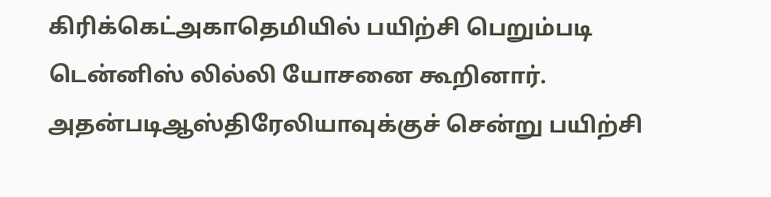கிரிக்கெட்அகாதெமியில் பயிற்சி பெறும்படி டென்னிஸ் லில்லி யோசனை கூறினார். அதன்படிஆஸ்திரேலியாவுக்குச் சென்று பயிற்சி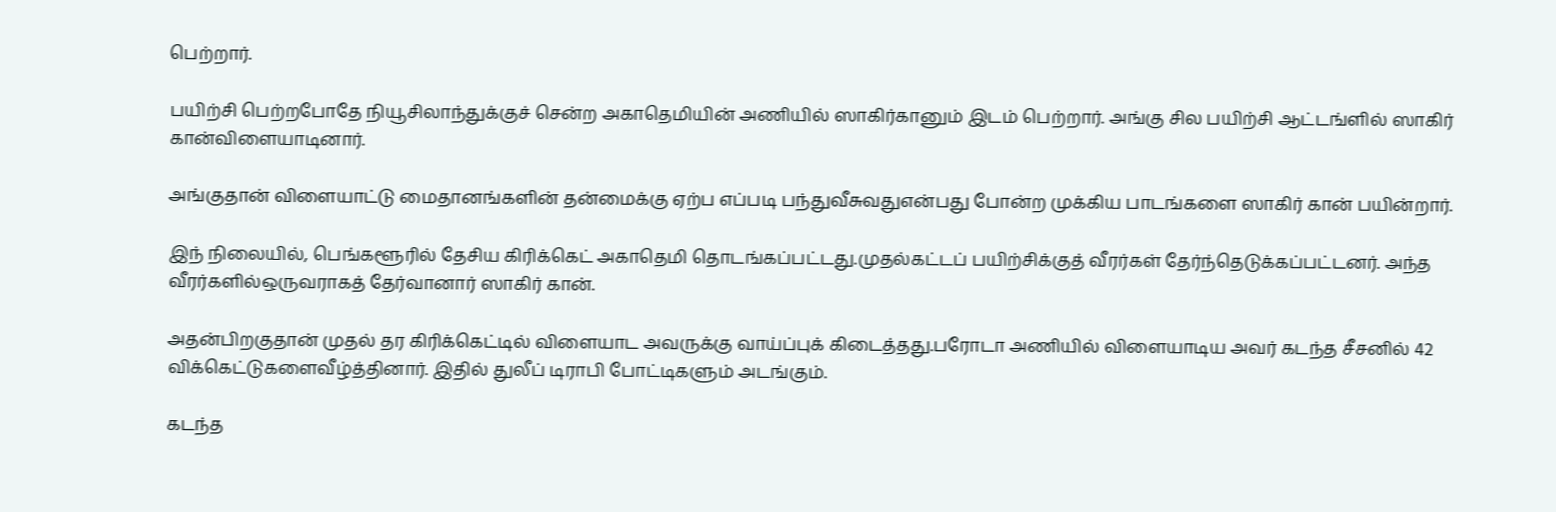பெற்றார்.

பயிற்சி பெற்றபோதே நியூசிலாந்துக்குச் சென்ற அகாதெமியின் அணியில் ஸாகிர்கானும் இடம் பெற்றார். அங்கு சில பயிற்சி ஆட்டங்ளில் ஸாகிர் கான்விளையாடினார்.

அங்குதான் விளையாட்டு மைதானங்களின் தன்மைக்கு ஏற்ப எப்படி பந்துவீசுவதுஎன்பது போன்ற முக்கிய பாடங்களை ஸாகிர் கான் பயின்றார்.

இந் நிலையில், பெங்களூரில் தேசிய கிரிக்கெட் அகாதெமி தொடங்கப்பட்டது.முதல்கட்டப் பயிற்சிக்குத் வீரர்கள் தேர்ந்தெடுக்கப்பட்டனர். அந்த வீரர்களில்ஒருவராகத் தேர்வானார் ஸாகிர் கான்.

அதன்பிறகுதான் முதல் தர கிரிக்கெட்டில் விளையாட அவருக்கு வாய்ப்புக் கிடைத்தது.பரோடா அணியில் விளையாடிய அவர் கடந்த சீசனில் 42 விக்கெட்டுகளைவீழ்த்தினார். இதில் துலீப் டிராபி போட்டிகளும் அடங்கும்.

கடந்த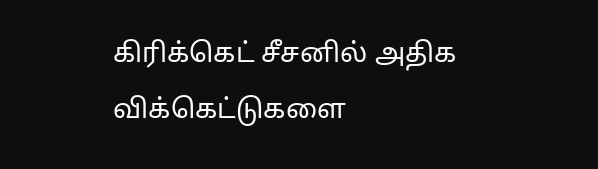கிரிக்கெட் சீசனில் அதிக விக்கெட்டுகளை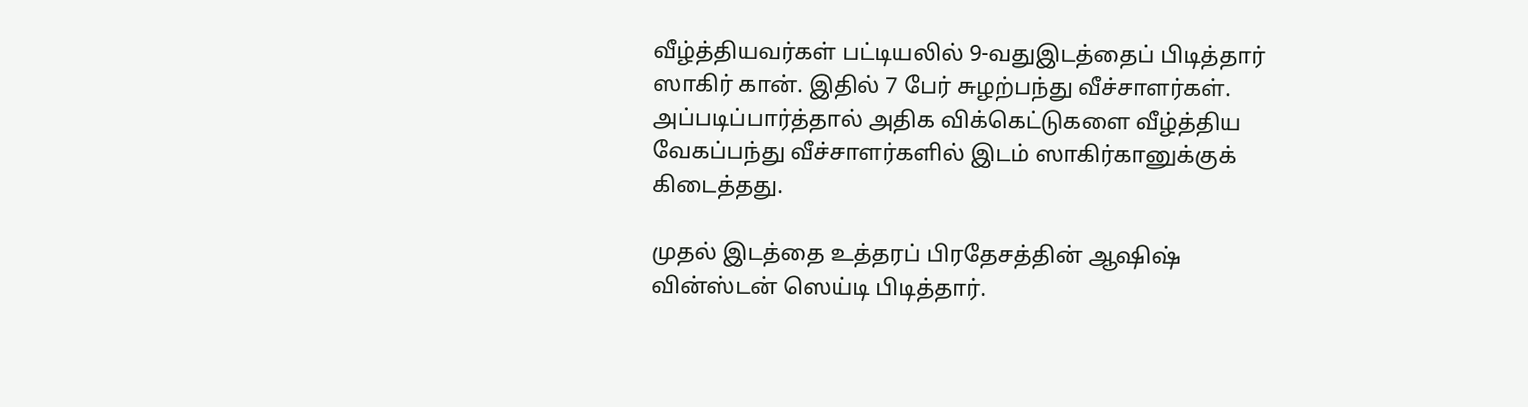வீழ்த்தியவர்கள் பட்டியலில் 9-வதுஇடத்தைப் பிடித்தார் ஸாகிர் கான். இதில் 7 பேர் சுழற்பந்து வீச்சாளர்கள். அப்படிப்பார்த்தால் அதிக விக்கெட்டுகளை வீழ்த்திய வேகப்பந்து வீச்சாளர்களில் இடம் ஸாகிர்கானுக்குக் கிடைத்தது.

முதல் இடத்தை உத்தரப் பிரதேசத்தின் ஆஷிஷ் வின்ஸ்டன் ஸெய்டி பிடித்தார்.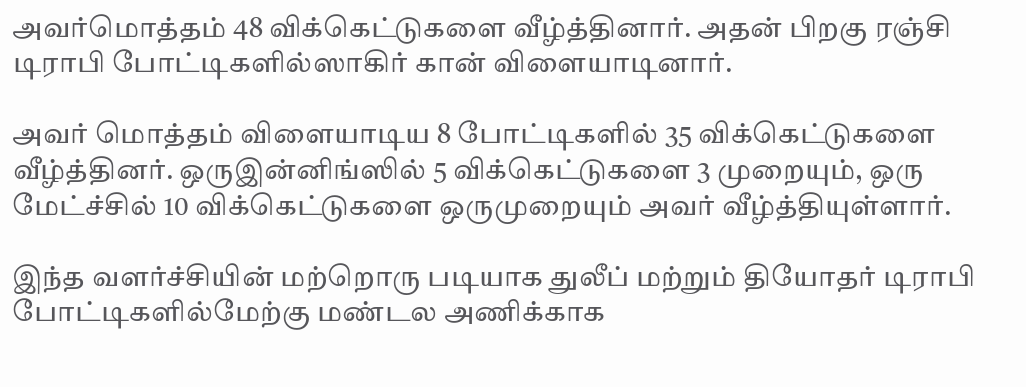அவர்மொத்தம் 48 விக்கெட்டுகளை வீழ்த்தினார். அதன் பிறகு ரஞ்சி டிராபி போட்டிகளில்ஸாகிர் கான் விளையாடினார்.

அவர் மொத்தம் விளையாடிய 8 போட்டிகளில் 35 விக்கெட்டுகளை வீழ்த்தினர். ஒருஇன்னிங்ஸில் 5 விக்கெட்டுகளை 3 முறையும், ஒரு மேட்ச்சில் 10 விக்கெட்டுகளை ஒருமுறையும் அவர் வீழ்த்தியுள்ளார்.

இந்த வளர்ச்சியின் மற்றொரு படியாக துலீப் மற்றும் தியோதர் டிராபி போட்டிகளில்மேற்கு மண்டல அணிக்காக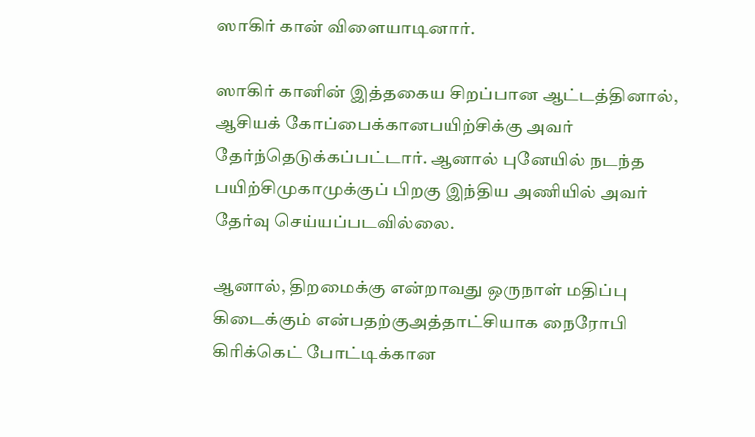ஸாகிர் கான் விளையாடினார்.

ஸாகிர் கானின் இத்தகைய சிறப்பான ஆட்டத்தினால், ஆசியக் கோப்பைக்கானபயிற்சிக்கு அவர் தேர்ந்தெடுக்கப்பட்டார். ஆனால் புனேயில் நடந்த பயிற்சிமுகாமுக்குப் பிறகு இந்திய அணியில் அவர் தேர்வு செய்யப்படவில்லை.

ஆனால், திறமைக்கு என்றாவது ஒருநாள் மதிப்பு கிடைக்கும் என்பதற்குஅத்தாட்சியாக நைரோபி கிரிக்கெட் போட்டிக்கான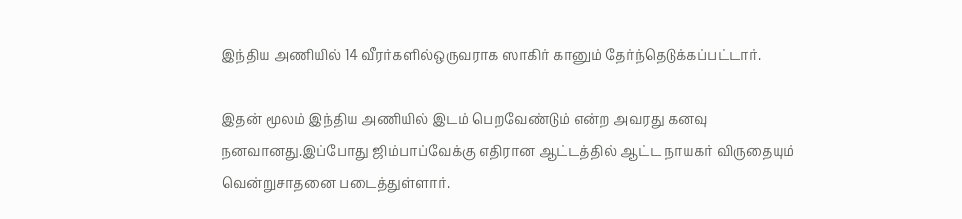இந்திய அணியில் 14 வீரர்களில்ஒருவராக ஸாகிர் கானும் தேர்ந்தெடுக்கப்பட்டார்.

இதன் மூலம் இந்திய அணியில் இடம் பெறவேண்டும் என்ற அவரது கனவு நனவானது.இப்போது ஜிம்பாப்வேக்கு எதிரான ஆட்டத்தில் ஆட்ட நாயகர் விருதையும் வென்றுசாதனை படைத்துள்ளார்.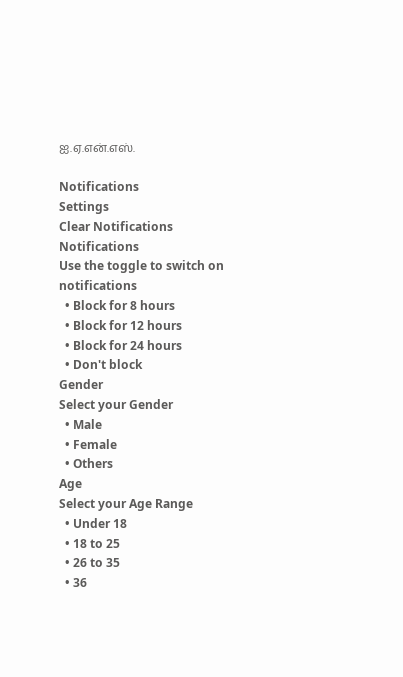ஐ.ஏ.என்.எஸ்.

Notifications
Settings
Clear Notifications
Notifications
Use the toggle to switch on notifications
  • Block for 8 hours
  • Block for 12 hours
  • Block for 24 hours
  • Don't block
Gender
Select your Gender
  • Male
  • Female
  • Others
Age
Select your Age Range
  • Under 18
  • 18 to 25
  • 26 to 35
  • 36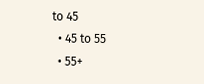to 45
  • 45 to 55
  • 55+